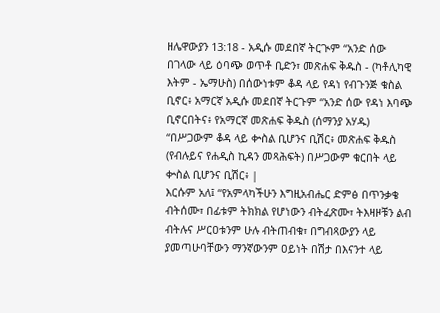ዘሌዋውያን 13:18 - አዲሱ መደበኛ ትርጒም “አንድ ሰው በገላው ላይ ዕባጭ ወጥቶ ቢድን፣ መጽሐፍ ቅዱስ - (ካቶሊካዊ እትም - ኤማሁስ) በሰውነቱም ቆዳ ላይ የዳነ የብጉንጅ ቁስል ቢኖር፥ አማርኛ አዲሱ መደበኛ ትርጉም “አንድ ሰው የዳነ እባጭ ቢኖርበትና፥ የአማርኛ መጽሐፍ ቅዱስ (ሰማንያ አሃዱ) “በሥጋውም ቆዳ ላይ ቍስል ቢሆንና ቢሽር፥ መጽሐፍ ቅዱስ (የብሉይና የሐዲስ ኪዳን መጻሕፍት) በሥጋውም ቁርበት ላይ ቍስል ቢሆንና ቢሽር፥ |
እርሱም አለ፤ “የአምላካችሁን እግዚአብሔር ድምፅ በጥንቃቄ ብትሰሙ፣ በፊቱም ትክክል የሆነውን ብትፈጽሙ፣ ትእዛዞቹን ልብ ብትሉና ሥርዐቱንም ሁሉ ብትጠብቁ፣ በግብጻውያን ላይ ያመጣሁባቸውን ማንኛውንም ዐይነት በሽታ በእናንተ ላይ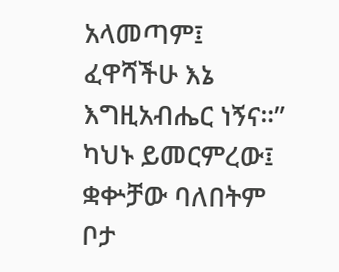አላመጣም፤ ፈዋሻችሁ እኔ እግዚአብሔር ነኝና።”
ካህኑ ይመርምረው፤ ቋቍቻው ባለበትም ቦታ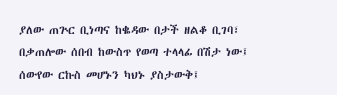ያለው ጠጕር ቢነጣና ከቈዳው በታች ዘልቆ ቢገባ፣ በቃጠሎው ሰበብ ከውስጥ የወጣ ተላላፊ በሽታ ነው፤ ሰውየው ርኩስ መሆኑን ካህኑ ያስታውቅ፤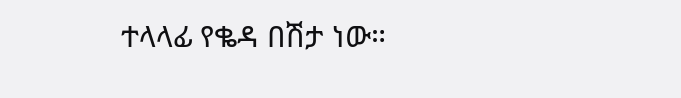ተላላፊ የቈዳ በሽታ ነው።